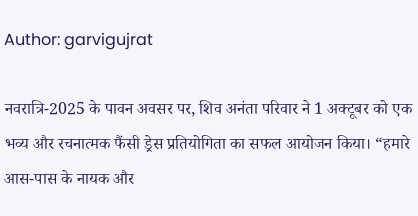Author: garvigujrat

नवरात्रि-2025 के पावन अवसर पर, शिव अनंता परिवार ने 1 अक्टूबर को एक भव्य और रचनात्मक फैंसी ड्रेस प्रतियोगिता का सफल आयोजन किया। “हमारे आस-पास के नायक और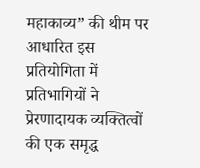महाकाव्य” की थीम पर आधारित इस प्रतियोगिता में प्रतिभागियों ने प्रेरणादायक व्यक्तित्वों की एक समृद्ध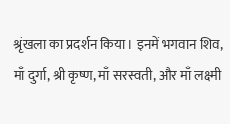श्रृंखला का प्रदर्शन किया। इनमें भगवान शिव, माँ दुर्गा, श्री कृष्ण, माँ सरस्वती, और माँ लक्ष्मी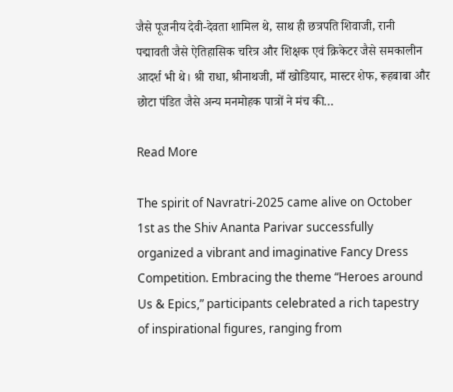जैसे पूजनीय देवी-देवता शामिल थे, साथ ही छत्रपति शिवाजी, रानी पद्मावती जैसे ऐतिहासिक चरित्र और शिक्षक एवं क्रिकेटर जैसे समकालीन आदर्श भी थे। श्री राधा, श्रीनाथजी, माँ खोडियार, मास्टर शेफ, रूहबाबा और छोटा पंडित जैसे अन्य मनमोहक पात्रों ने मंच की…

Read More

The spirit of Navratri-2025 came alive on October 1st as the Shiv Ananta Parivar successfully organized a vibrant and imaginative Fancy Dress Competition. Embracing the theme “Heroes around Us & Epics,” participants celebrated a rich tapestry of inspirational figures, ranging from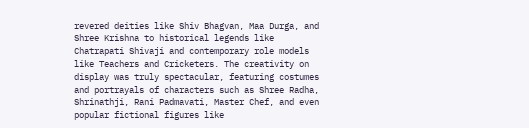revered deities like Shiv Bhagvan, Maa Durga, and Shree Krishna to historical legends like Chatrapati Shivaji and contemporary role models like Teachers and Cricketers. The creativity on display was truly spectacular, featuring costumes and portrayals of characters such as Shree Radha, Shrinathji, Rani Padmavati, Master Chef, and even popular fictional figures like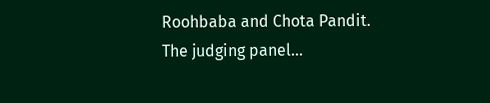Roohbaba and Chota Pandit. The judging panel…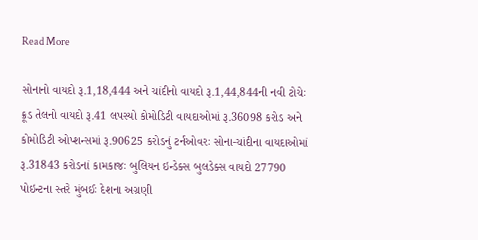Read More

સોનાનો વાયદો રૂ.1,18,444 અને ચાંદીનો વાયદો રૂ.1,44,844ની નવી ટોચેઃ ક્રૂડ તેલનો વાયદો રૂ.41 લપસ્યો કોમોડિટી વાયદાઓમાં રૂ.36098 કરોડ અને કોમોડિટી ઓપ્શન્સમાં રૂ.90625 કરોડનું ટર્નઓવરઃ સોના-ચાંદીના વાયદાઓમાં રૂ.31843 કરોડનાં કામકાજઃ બુલિયન ઇન્ડેક્સ બુલડેક્સ વાયદો 27790 પોઇન્ટના સ્તરે મુંબઈઃ દેશના અગ્રણી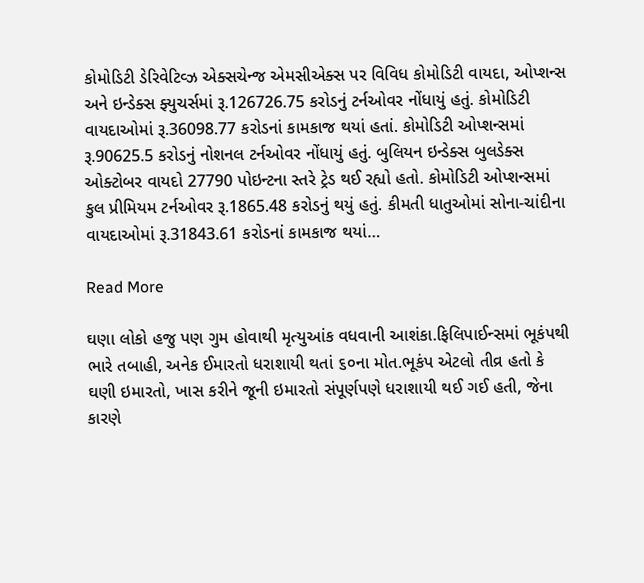કોમોડિટી ડેરિવેટિવ્ઝ એક્સચેન્જ એમસીએક્સ પર વિવિધ કોમોડિટી વાયદા, ઓપ્શન્સ અને ઇન્ડેક્સ ફ્યુચર્સમાં રૂ.126726.75 કરોડનું ટર્નઓવર નોંધાયું હતું. કોમોડિટી વાયદાઓમાં રૂ.36098.77 કરોડનાં કામકાજ થયાં હતાં. કોમોડિટી ઓપ્શન્સમાં રૂ.90625.5 કરોડનું નોશનલ ટર્નઓવર નોંધાયું હતું. બુલિયન ઇન્ડેક્સ બુલડેક્સ ઓક્ટોબર વાયદો 27790 પોઇન્ટના સ્તરે ટ્રેડ થઈ રહ્યો હતો. કોમોડિટી ઓપ્શન્સમાં કુલ પ્રીમિયમ ટર્નઓવર રૂ.1865.48 કરોડનું થયું હતું. કીમતી ધાતુઓમાં સોના-ચાંદીના વાયદાઓમાં રૂ.31843.61 કરોડનાં કામકાજ થયાં…

Read More

ઘણા લોકો હજુ પણ ગુમ હોવાથી મૃત્યુઆંક વધવાની આશંકા.ફિલિપાઈન્સમાં ભૂકંપથી ભારે તબાહી, અનેક ઈમારતો ધરાશાયી થતાં ૬૦ના મોત.ભૂકંપ એટલો તીવ્ર હતો કે ઘણી ઇમારતો, ખાસ કરીને જૂની ઇમારતો સંપૂર્ણપણે ધરાશાયી થઈ ગઈ હતી, જેના કારણે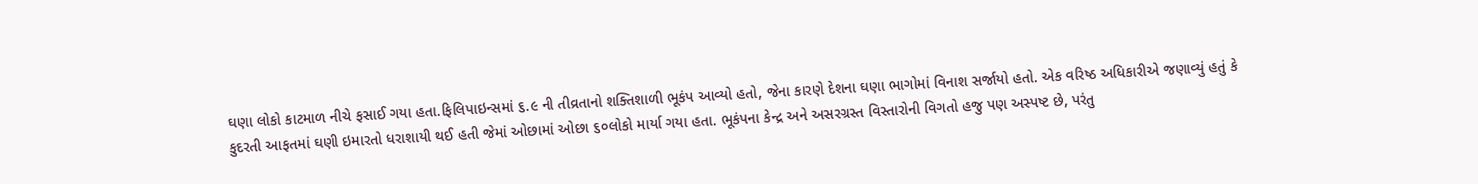ઘણા લોકો કાટમાળ નીચે ફસાઈ ગયા હતા.ફિલિપાઇન્સમાં ૬.૯ ની તીવ્રતાનો શક્તિશાળી ભૂકંપ આવ્યો હતો, જેના કારણે દેશના ઘણા ભાગોમાં વિનાશ સર્જાયો હતો. એક વરિષ્ઠ અધિકારીએ જણાવ્યું હતું કે કુદરતી આફતમાં ઘણી ઇમારતો ધરાશાયી થઈ હતી જેમાં ઓછામાં ઓછા ૬૦લોકો માર્યા ગયા હતા. ભૂકંપના કેન્દ્ર અને અસરગ્રસ્ત વિસ્તારોની વિગતો હજુ પણ અસ્પષ્ટ છે, પરંતુ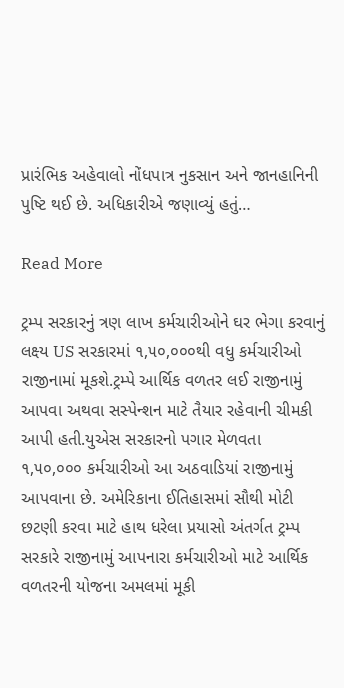પ્રારંભિક અહેવાલો નોંધપાત્ર નુકસાન અને જાનહાનિની પુષ્ટિ થઈ છે. અધિકારીએ જણાવ્યું હતું…

Read More

ટ્રમ્પ સરકારનું ત્રણ લાખ કર્મચારીઓને ઘર ભેગા કરવાનું લક્ષ્ય US સરકારમાં ૧,૫૦,૦૦૦થી વધુ કર્મચારીઓ રાજીનામાં મૂકશે.ટ્રમ્પે આર્થિક વળતર લઈ રાજીનામું આપવા અથવા સસ્પેન્શન માટે તૈયાર રહેવાની ચીમકી આપી હતી.યુએસ સરકારનો પગાર મેળવતા ૧,૫૦,૦૦૦ કર્મચારીઓ આ અઠવાડિયાં રાજીનામું આપવાના છે. અમેરિકાના ઈતિહાસમાં સૌથી મોટી છટણી કરવા માટે હાથ ધરેલા પ્રયાસો અંતર્ગત ટ્રમ્પ સરકારે રાજીનામું આપનારા કર્મચારીઓ માટે આર્થિક વળતરની યોજના અમલમાં મૂકી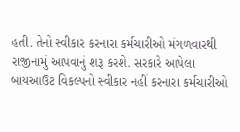હતી. તેનો સ્વીકાર કરનારા કર્મચારીઓ મંગળવારથી રાજીનામું આપવાનું શરૂ કરશે. સરકારે આપેલા બાયઆઉટ વિકલ્પનો સ્વીકાર નહીં કરનારા કર્મચારીઓ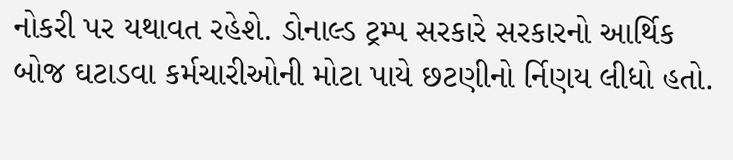નોકરી પર યથાવત રહેશે. ડોનાલ્ડ ટ્રમ્પ સરકારે સરકારનો આર્થિક બોજ ઘટાડવા કર્મચારીઓની મોટા પાયે છટણીનો ર્નિણય લીધો હતો.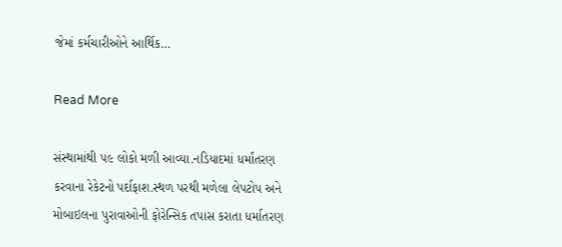જેમાં કર્મચારીઓને આર્થિક…

Read More

સંસ્થામાંથી ૫૯ લોકો મળી આવ્યા.નડિયાદમાં ધર્માંતરણ કરવાના રેકેટનો પર્દાફાશ.સ્થળ પરથી મળેલા લેપટોપ અને મોબાઇલના પુરાવાઓની ફોરેન્સિક તપાસ કરાતા ધર્માતરણ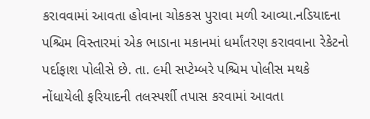કરાવવામાં આવતા હોવાના ચોકકસ પુરાવા મળી આવ્યા.નડિયાદના પશ્ચિમ વિસ્તારમાં એક ભાડાના મકાનમાં ધર્માંતરણ કરાવવાના રેકેટનો પર્દાફાશ પોલીસે છે. તા. ૯મી સપ્ટેમ્બરે પશ્ચિમ પોલીસ મથકે નોંધાયેલી ફરિયાદની તલસ્પર્શી તપાસ કરવામાં આવતા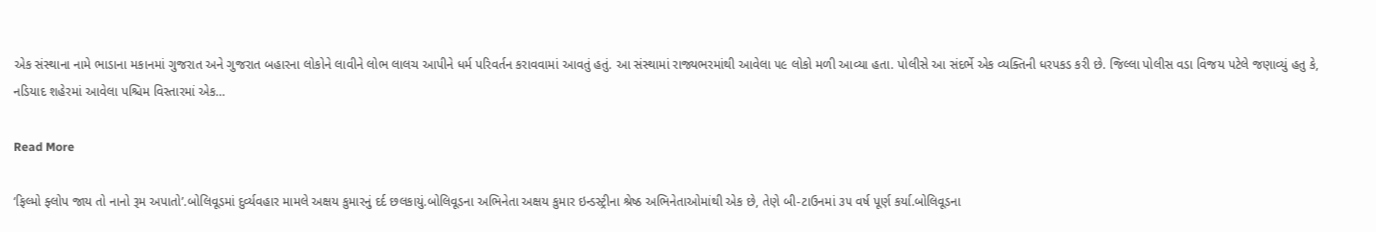એક સંસ્થાના નામે ભાડાના મકાનમાં ગુજરાત અને ગુજરાત બહારના લોકોને લાવીને લોભ લાલચ આપીને ધર્મ પરિવર્તન કરાવવામાં આવતું હતું. આ સંસ્થામાં રાજ્યભરમાંથી આવેલા ૫૯ લોકો મળી આવ્યા હતા. પોલીસે આ સંદર્ભે એક વ્યક્તિની ધરપકડ કરી છે. જિલ્લા પોલીસ વડા વિજય પટેલે જણાવ્યું હતુ કે, નડિયાદ શહેરમાં આવેલા પશ્ચિમ વિસ્તારમાં એક…

Read More

‘ફિલ્મો ફ્લોપ જાય તો નાનો રૂમ અપાતો’.બોલિવૂડમાં દુર્વ્યવહાર મામલે અક્ષય કુમારનું દર્દ છલકાયું.બોલિવૂડના અભિનેતા અક્ષય કુમાર ઇન્ડસ્ટ્રીના શ્રેષ્ઠ અભિનેતાઓમાંથી એક છે, તેણે બી-ટાઉનમાં ૩૫ વર્ષ પૂર્ણ કર્યા.બોલિવૂડના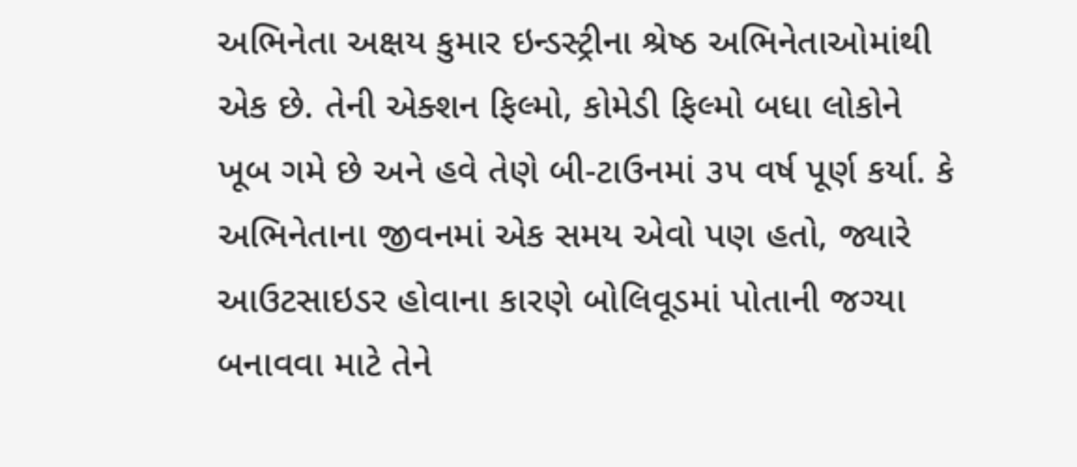અભિનેતા અક્ષય કુમાર ઇન્ડસ્ટ્રીના શ્રેષ્ઠ અભિનેતાઓમાંથી એક છે. તેની એક્શન ફિલ્મો, કોમેડી ફિલ્મો બધા લોકોને ખૂબ ગમે છે અને હવે તેણે બી-ટાઉનમાં ૩૫ વર્ષ પૂર્ણ કર્યા. કે અભિનેતાના જીવનમાં એક સમય એવો પણ હતો, જ્યારે આઉટસાઇડર હોવાના કારણે બોલિવૂડમાં પોતાની જગ્યા બનાવવા માટે તેને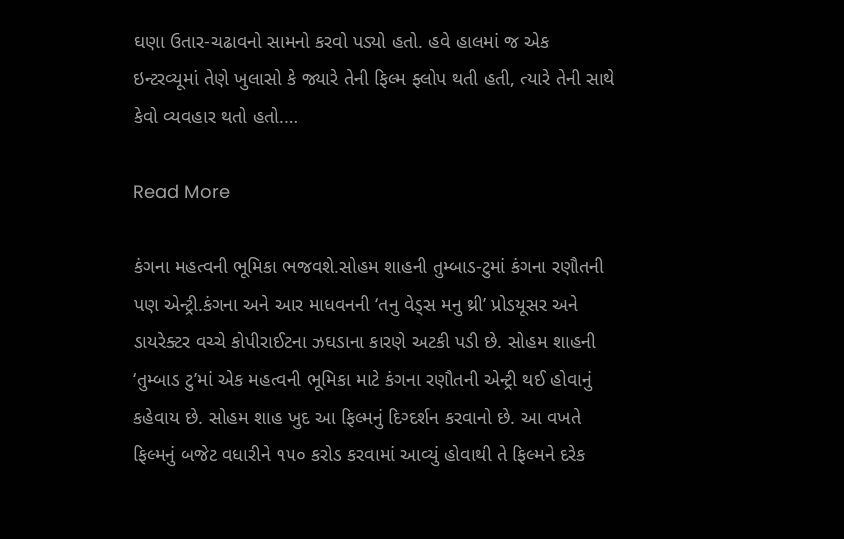ઘણા ઉતાર-ચઢાવનો સામનો કરવો પડ્યો હતો. હવે હાલમાં જ એક ઇન્ટરવ્યૂમાં તેણે ખુલાસો કે જ્યારે તેની ફિલ્મ ફ્લોપ થતી હતી, ત્યારે તેની સાથે કેવો વ્યવહાર થતો હતો.…

Read More

કંગના મહત્વની ભૂમિકા ભજવશે.સોહમ શાહની તુમ્બાડ-ટુમાં કંગના રણૌતની પણ એન્ટ્રી.કંગના અને આર માધવનની ‘તનુ વેડ્સ મનુ થ્રી’ પ્રોડયૂસર અને ડાયરેક્ટર વચ્ચે કોપીરાઈટના ઝઘડાના કારણે અટકી પડી છે. સોહમ શાહની ‘તુમ્બાડ ટુ’માં એક મહત્વની ભૂમિકા માટે કંગના રણૌતની એન્ટ્રી થઈ હોવાનું કહેવાય છે. સોહમ શાહ ખુદ આ ફિલ્મનું દિગ્દર્શન કરવાનો છે. આ વખતે ફિલ્મનું બજેટ વધારીને ૧૫૦ કરોડ કરવામાં આવ્યું હોવાથી તે ફિલ્મને દરેક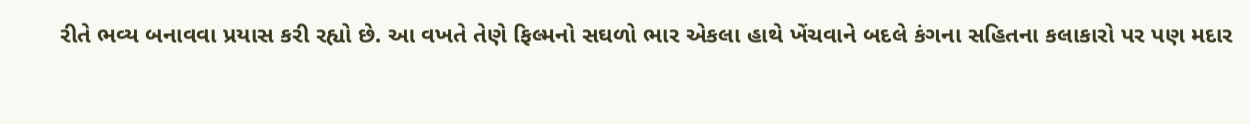રીતે ભવ્ય બનાવવા પ્રયાસ કરી રહ્યો છે. આ વખતે તેણે ફિલ્મનો સઘળો ભાર એકલા હાથે ખેંચવાને બદલે કંગના સહિતના કલાકારો પર પણ મદાર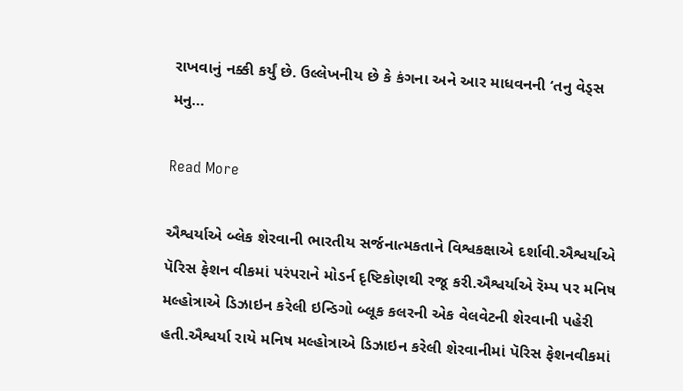રાખવાનું નક્કી કર્યું છે. ઉલ્લેખનીય છે કે કંગના અને આર માધવનની ‘તનુ વેડ્સ મનુ…

Read More

ઐશ્વર્યાએ બ્લેક શેરવાની ભારતીય સર્જનાત્મકતાને વિશ્વકક્ષાએ દર્શાવી.ઐશ્વર્યાએ પૅરિસ ફેશન વીકમાં પરંપરાને મોડર્ન દૃષ્ટિકોણથી રજૂ કરી.ઐશ્વર્યાએ રૅમ્પ પર મનિષ મલ્હોત્રાએ ડિઝાઇન કરેલી ઇન્ડિગો બ્લૂક કલરની એક વેલવેટની શેરવાની પહેરી હતી.ઐશ્વર્યા રાયે મનિષ મલ્હોત્રાએ ડિઝાઇન કરેલી શેરવાનીમાં પૅરિસ ફેશનવીકમાં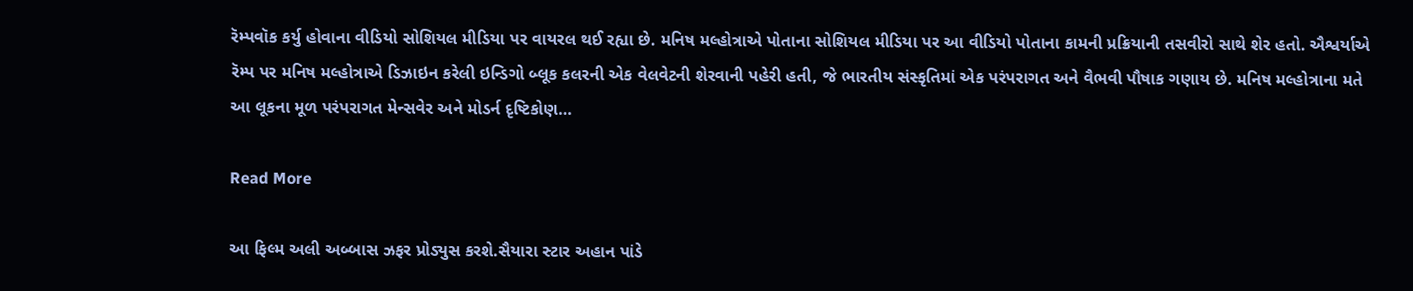રૅમ્પવૉક કર્યુ હોવાના વીડિયો સોશિયલ મીડિયા પર વાયરલ થઈ રહ્યા છે. મનિષ મલ્હોત્રાએ પોતાના સોશિયલ મીડિયા પર આ વીડિયો પોતાના કામની પ્રક્રિયાની તસવીરો સાથે શેર હતો. ઐશ્વર્યાએ રૅમ્પ પર મનિષ મલ્હોત્રાએ ડિઝાઇન કરેલી ઇન્ડિગો બ્લૂક કલરની એક વેલવેટની શેરવાની પહેરી હતી, જે ભારતીય સંસ્કૃતિમાં એક પરંપરાગત અને વૈભવી પૌષાક ગણાય છે. મનિષ મલ્હોત્રાના મતે આ લૂકના મૂળ પરંપરાગત મેન્સવેર અને મોડર્ન દૃષ્ટિકોણ…

Read More

આ ફિલ્મ અલી અબ્બાસ ઝફર પ્રોડ્યુસ કરશે.સૈયારા સ્ટાર અહાન પાંડે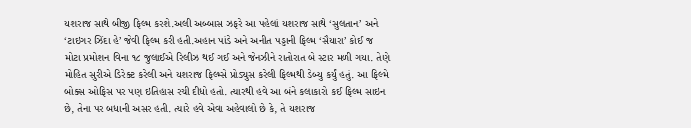યશરાજ સાથે બીજી ફિલ્મ કરશે.અલી અબ્બાસ ઝફરે આ પહેલાં યશરાજ સાથે ‘સુલતાન’ અને ‘ટાઇગર ઝિંદા હે’ જેવી ફિલ્મ કરી હતી.અહાન પાંડે અને અનીત પડ્ડાની ફિલ્મ ‘સૈયારા’ કોઈ જ મોટા પ્રમોશન વિના ૧૮ જુલાઈએ રિલીઝ થઈ ગઈ અને જેનઝીને રાતોરાત બે સ્ટાર મળી ગયા. તેણે મોહિત સુરીએ ડિરેક્ટ કરેલી અને યશરાજ ફિલ્મ્સે પ્રોડ્યુસ કરેલી ફિલ્મથી ડેબ્યુ કર્યું હતું. આ ફિલ્મે બોક્સ ઓફિસ પર પણ ઇતિહાસ રચી દીધો હતો. ત્યારથી હવે આ બંને કલાકારો કઈ ફિલ્મ સાઇન છે, તેના પર બધાની અસર હતી. ત્યારે હવે એવા અહેવાલો છે કે, તે યશરાજ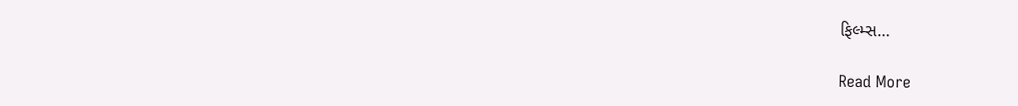ફિલ્મ્સ…

Read More